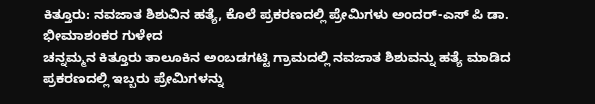ಕಿತ್ತೂರು: ನವಜಾತ ಶಿಶುವಿನ ಹತ್ಯೆ, ಕೊಲೆ ಪ್ರಕರಣದಲ್ಲಿ ಪ್ರೇಮಿಗಳು ಅಂದರ್-ಎಸ್ ಪಿ ಡಾ. ಭೀಮಾಶಂಕರ ಗುಳೇದ
ಚನ್ನಮ್ಮನ ಕಿತ್ತೂರು ತಾಲೂಕಿನ ಅಂಬಡಗಟ್ಟಿ ಗ್ರಾಮದಲ್ಲಿ ನವಜಾತ ಶಿಶುವನ್ನು ಹತ್ಯೆ ಮಾಡಿದ ಪ್ರಕರಣದಲ್ಲಿ ಇಬ್ಬರು ಪ್ರೇಮಿಗಳನ್ನು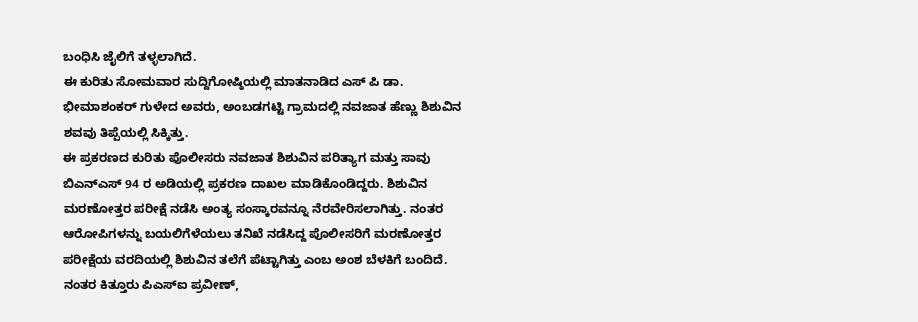ಬಂಧಿಸಿ ಜೈಲಿಗೆ ತಳ್ಳಲಾಗಿದೆ.
ಈ ಕುರಿತು ಸೋಮವಾರ ಸುದ್ದಿಗೋಷ್ಠಿಯಲ್ಲಿ ಮಾತನಾಡಿದ ಎಸ್ ಪಿ ಡಾ. ಭೀಮಾಶಂಕರ್ ಗುಳೇದ ಅವರು, ಅಂಬಡಗಟ್ಟಿ ಗ್ರಾಮದಲ್ಲಿ ನವಜಾತ ಹೆಣ್ಣು ಶಿಶುವಿನ ಶವವು ತಿಪ್ಪೆಯಲ್ಲಿ ಸಿಕ್ಕಿತ್ತು.
ಈ ಪ್ರಕರಣದ ಕುರಿತು ಪೊಲೀಸರು ನವಜಾತ ಶಿಶುವಿನ ಪರಿತ್ಯಾಗ ಮತ್ತು ಸಾವು ಬಿಎನ್ಎಸ್ 94 ರ ಅಡಿಯಲ್ಲಿ ಪ್ರಕರಣ ದಾಖಲ ಮಾಡಿಕೊಂಡಿದ್ದರು. ಶಿಶುವಿನ ಮರಣೋತ್ತರ ಪರೀಕ್ಷೆ ನಡೆಸಿ ಅಂತ್ಯ ಸಂಸ್ಕಾರವನ್ನೂ ನೆರವೇರಿಸಲಾಗಿತ್ತು. ನಂತರ ಆರೋಪಿಗಳನ್ನು ಬಯಲಿಗೆಳೆಯಲು ತನಿಖೆ ನಡೆಸಿದ್ದ ಪೊಲೀಸರಿಗೆ ಮರಣೋತ್ತರ ಪರೀಕ್ಷೆಯ ವರದಿಯಲ್ಲಿ ಶಿಶುವಿನ ತಲೆಗೆ ಪೆಟ್ಟಾಗಿತ್ತು ಎಂಬ ಅಂಶ ಬೆಳಕಿಗೆ ಬಂದಿದೆ.
ನಂತರ ಕಿತ್ತೂರು ಪಿಎಸ್ಐ ಪ್ರವೀಣ್,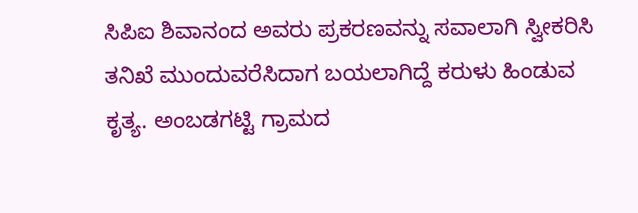ಸಿಪಿಐ ಶಿವಾನಂದ ಅವರು ಪ್ರಕರಣವನ್ನು ಸವಾಲಾಗಿ ಸ್ವೀಕರಿಸಿ ತನಿಖೆ ಮುಂದುವರೆಸಿದಾಗ ಬಯಲಾಗಿದ್ದೆ ಕರುಳು ಹಿಂಡುವ ಕೃತ್ಯ. ಅಂಬಡಗಟ್ಟಿ ಗ್ರಾಮದ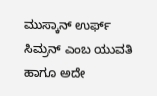ಮುಸ್ಕಾನ್ ಉರ್ಫ್ ಸಿಮ್ರನ್ ಎಂಬ ಯುವತಿ ಹಾಗೂ ಅದೇ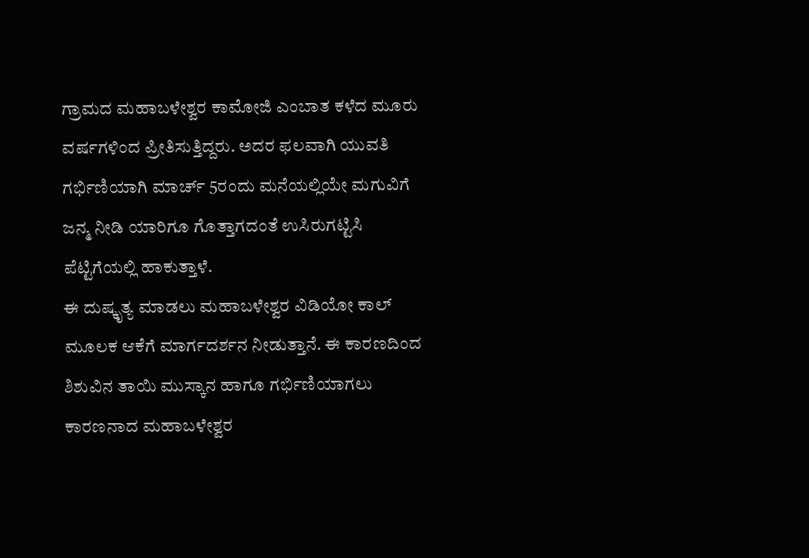ಗ್ರಾಮದ ಮಹಾಬಳೇಶ್ವರ ಕಾಮೋಜಿ ಎಂಬಾತ ಕಳೆದ ಮೂರು ವರ್ಷಗಳಿಂದ ಪ್ರೀತಿಸುತ್ತಿದ್ದರು. ಅದರ ಫಲವಾಗಿ ಯುವತಿ ಗರ್ಭಿಣಿಯಾಗಿ ಮಾರ್ಚ್ 5ರಂದು ಮನೆಯಲ್ಲಿಯೇ ಮಗುವಿಗೆ ಜನ್ಮ ನೀಡಿ ಯಾರಿಗೂ ಗೊತ್ತಾಗದಂತೆ ಉಸಿರುಗಟ್ಟಿಸಿ ಪೆಟ್ಟಿಗೆಯಲ್ಲಿ ಹಾಕುತ್ತಾಳೆ.
ಈ ದುಷ್ಕೃತ್ಯ ಮಾಡಲು ಮಹಾಬಳೇಶ್ವರ ವಿಡಿಯೋ ಕಾಲ್ ಮೂಲಕ ಆಕೆಗೆ ಮಾರ್ಗದರ್ಶನ ನೀಡುತ್ತಾನೆ. ಈ ಕಾರಣದಿಂದ ಶಿಶುವಿನ ತಾಯಿ ಮುಸ್ಕಾನ ಹಾಗೂ ಗರ್ಭಿಣಿಯಾಗಲು ಕಾರಣನಾದ ಮಹಾಬಳೇಶ್ವರ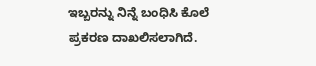ಇಬ್ಬರನ್ನು ನಿನ್ನೆ ಬಂಧಿಸಿ ಕೊಲೆ ಪ್ರಕರಣ ದಾಖಲಿಸಲಾಗಿದೆ.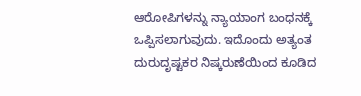ಆರೋಪಿಗಳನ್ನು ನ್ಯಾಯಾಂಗ ಬಂಧನಕ್ಕೆ ಒಪ್ಪಿಸಲಾಗುವುದು. ಇದೊಂದು ಅತ್ಯಂತ ದುರುದೃಷ್ಟಕರ ನಿಷ್ಕರುಣೆಯಿಂದ ಕೂಡಿದ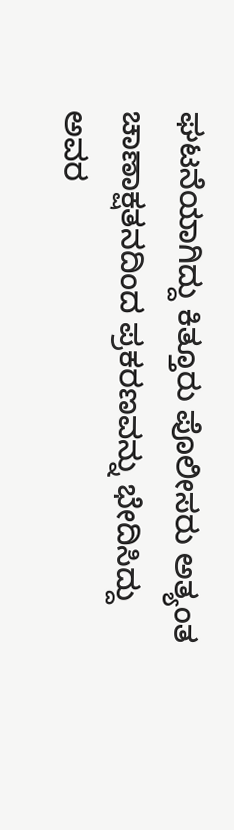ಘಟನೆಯಾಗಿದ್ದು ಕಿತ್ತೂರು ಪೊಲೀಸರು ಅತ್ಯಂತ ಚಾಣಾಕ್ಷತನದಿಂದ ಪ್ರಕರಣವನ್ನು ಭೇದಿಸಿದ್ದು ಅವರ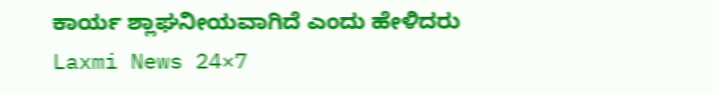ಕಾರ್ಯ ಶ್ಲಾಘನೀಯವಾಗಿದೆ ಎಂದು ಹೇಳಿದರು
Laxmi News 24×7